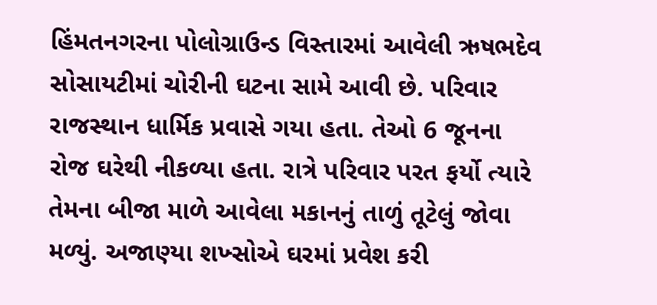હિંમતનગરના પોલોગ્રાઉન્ડ વિસ્તારમાં આવેલી ઋષભદેવ સોસાયટીમાં ચોરીની ઘટના સામે આવી છે. પરિવાર રાજસ્થાન ધાર્મિક પ્રવાસે ગયા હતા. તેઓ 6 જૂનના રોજ ઘરેથી નીકળ્યા હતા. રાત્રે પરિવાર પરત ફર્યો ત્યારે તેમના બીજા માળે આવેલા મકાનનું તાળું તૂટેલું જોવા મળ્યું. અજાણ્યા શખ્સોએ ઘરમાં પ્રવેશ કરી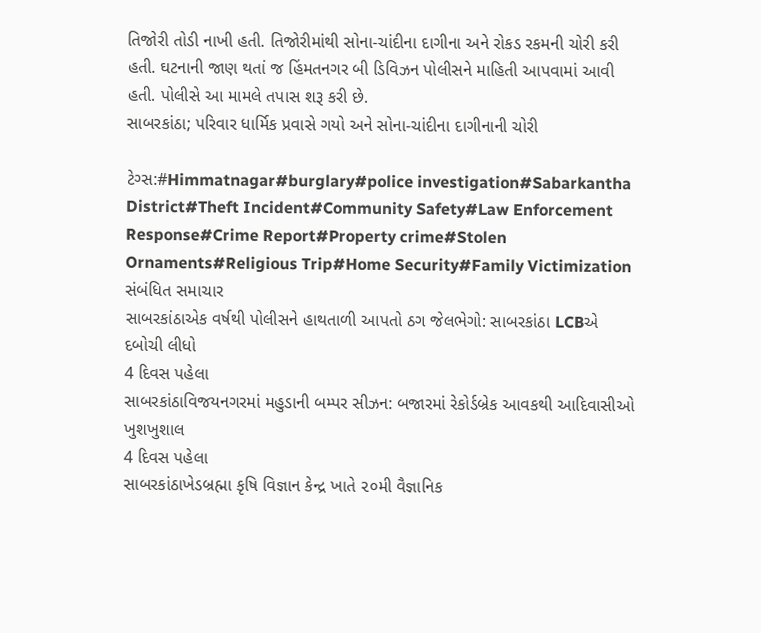તિજોરી તોડી નાખી હતી. તિજોરીમાંથી સોના-ચાંદીના દાગીના અને રોકડ રકમની ચોરી કરી હતી. ઘટનાની જાણ થતાં જ હિંમતનગર બી ડિવિઝન પોલીસને માહિતી આપવામાં આવી હતી. પોલીસે આ મામલે તપાસ શરૂ કરી છે.
સાબરકાંઠા; પરિવાર ધાર્મિક પ્રવાસે ગયો અને સોના-ચાંદીના દાગીનાની ચોરી

ટેગ્સ:#Himmatnagar#burglary#police investigation#Sabarkantha District#Theft Incident#Community Safety#Law Enforcement Response#Crime Report#Property crime#Stolen Ornaments#Religious Trip#Home Security#Family Victimization
સંબંધિત સમાચાર
સાબરકાંઠાએક વર્ષથી પોલીસને હાથતાળી આપતો ઠગ જેલભેગો: સાબરકાંઠા LCBએ દબોચી લીધો
4 દિવસ પહેલા
સાબરકાંઠાવિજયનગરમાં મહુડાની બમ્પર સીઝન: બજારમાં રેકોર્ડબ્રેક આવકથી આદિવાસીઓ ખુશખુશાલ
4 દિવસ પહેલા
સાબરકાંઠાખેડબ્રહ્મા કૃષિ વિજ્ઞાન કેન્દ્ર ખાતે ૨૦મી વૈજ્ઞાનિક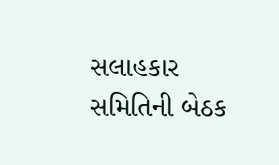સલાહકાર સમિતિની બેઠક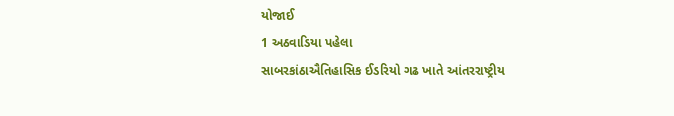યોજાઈ
1 અઠવાડિયા પહેલા
સાબરકાંઠાઐતિહાસિક ઈડરિયો ગઢ ખાતે આંતરરાષ્ટ્રીય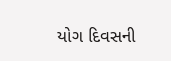યોગ દિવસની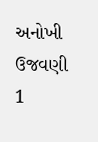અનોખી ઉજવણી
1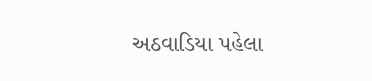અઠવાડિયા પહેલા